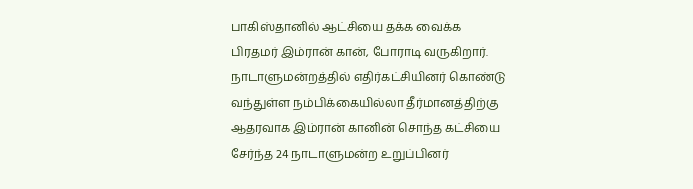பாகிஸ்தானில் ஆட்சியை தக்க வைக்க பிரதமர் இம்ரான் கான், போராடி வருகிறார்.
நாடாளுமன்றத்தில் எதிர்கட்சியினர் கொண்டு வந்துள்ள நம்பிக்கையில்லா தீர்மானத்திற்கு ஆதரவாக இம்ரான் கானின் சொந்த கட்சியை சேர்ந்த 24 நாடாளுமன்ற உறுப்பினர்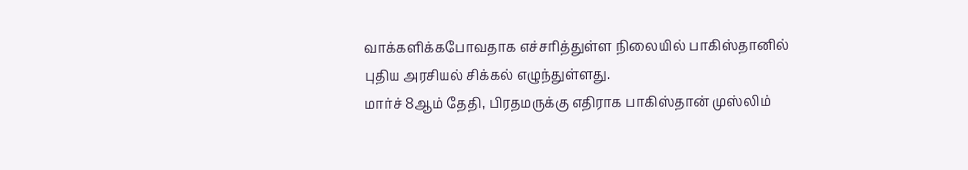வாக்களிக்கபோவதாக எச்சரித்துள்ள நிலையில் பாகிஸ்தானில் புதிய அரசியல் சிக்கல் எழுந்துள்ளது.
மார்ச் 8ஆம் தேதி, பிரதமருக்கு எதிராக பாகிஸ்தான் முஸ்லிம்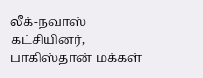லீக்-நவாஸ் கட்சியினர், பாகிஸ்தான் மக்கள்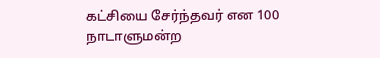கட்சியை சேர்ந்தவர் என 100 நாடாளுமன்ற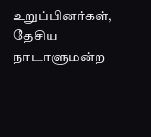உறுப்பினர்கள், தேசிய நாடாளுமன்ற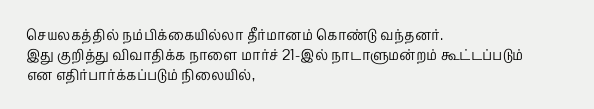செயலகத்தில் நம்பிக்கையில்லா தீர்மானம் கொண்டு வந்தனர்.
இது குறித்து விவாதிக்க நாளை மார்ச் 21-இல் நாடாளுமன்றம் கூட்டப்படும் என எதிர்பார்க்கப்படும் நிலையில்,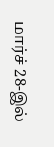மார்ச் 28-இல்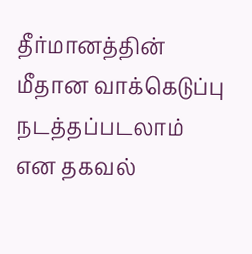தீர்மானத்தின் மீதான வாக்கெடுப்பு நடத்தப்படலாம் என தகவல்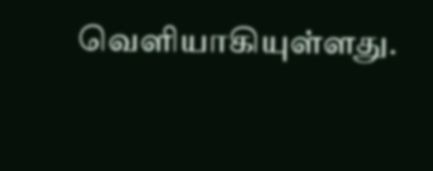வெளியாகியுள்ளது.